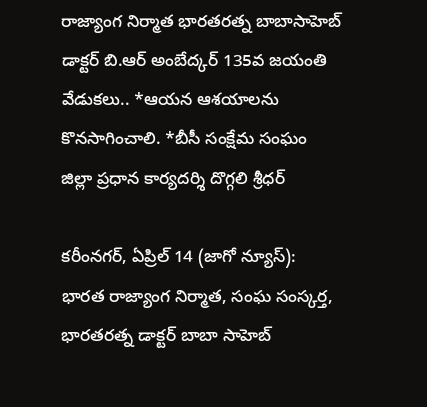రాజ్యాంగ నిర్మాత భారతరత్న బాబాసాహెబ్ డాక్టర్ బి.ఆర్ అంబేద్కర్ 135వ జయంతి వేడుకలు.. *ఆయన ఆశయాలను కొనసాగించాలి. *బీసీ సంక్షేమ సంఘం జిల్లా ప్రధాన కార్యదర్శి దొగ్గలి శ్రీధర్

కరీంనగర్, ఏప్రిల్ 14 (జాగో న్యూస్): భారత రాజ్యాంగ నిర్మాత, సంఘ సంస్కర్త, భారతరత్న డాక్టర్ బాబా సాహెబ్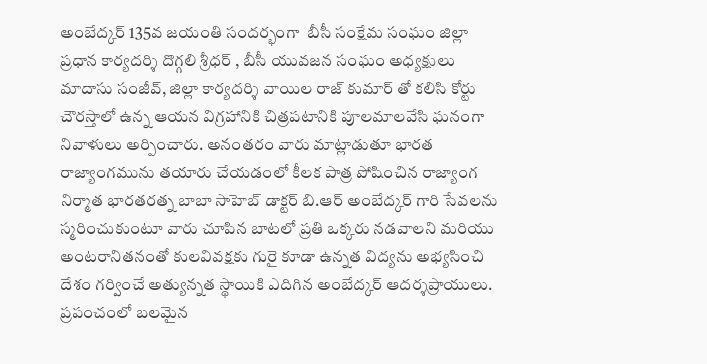అంబేద్కర్ 135వ జయంతి సందర్భంగా  బీసీ సంక్షేమ సంఘం జిల్లా ప్రధాన కార్యదర్శి దొగ్గలి శ్రీధర్ , బీసీ యువజన సంఘం అధ్యక్షులు మాదాసు సంజీవ్, జిల్లా కార్యదర్శి వాయిల రాజ్ కుమార్ తో కలిసి కోర్టు చౌరస్తాలో ఉన్న ఆయన విగ్రహానికి చిత్రపటానికి పూలమాలవేసి ఘనంగా నివాళులు అర్పించారు. అనంతరం వారు మాట్లాడుతూ భారత రాజ్యాంగమును తయారు చేయడంలో కీలక పాత్ర పోషించిన రాజ్యాంగ నిర్మాత భారతరత్న బాబా సాహెబ్ డాక్టర్ బి.ఆర్ అంబేద్కర్ గారి సేవలను స్మరించుకుంటూ వారు చూపిన బాటలో ప్రతి ఒక్కరు నడవాలని మరియు అంటరానితనంతో కులవివక్షకు గురై కూడా ఉన్నత విద్యను అభ్యసించి దేశం గర్వించే అత్యున్నత స్థాయికి ఎదిగిన అంబేద్కర్ ఆదర్శప్రాయులు. ప్రపంచంలో బలమైన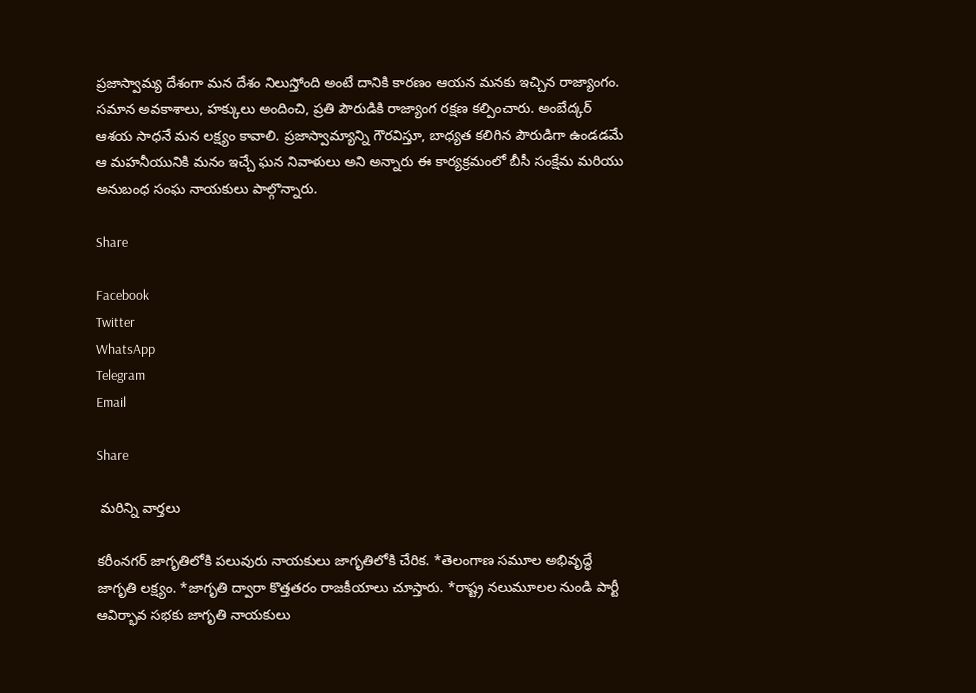ప్రజాస్వామ్య దేశంగా మన దేశం నిలుస్తోంది అంటే దానికి కారణం ఆయన మనకు ఇచ్చిన రాజ్యాంగం. సమాన అవకాశాలు, హక్కులు అందించి, ప్రతి పౌరుడికి రాజ్యాంగ రక్షణ కల్పించారు. అంబేద్కర్ ఆశయ సాధనే మన లక్ష్యం కావాలి. ప్రజాస్వామ్యాన్ని గౌరవిస్తూ, బాధ్యత కలిగిన పౌరుడిగా ఉండడమే ఆ మహనీయునికి మనం ఇచ్చే ఘన నివాళులు అని అన్నారు ఈ కార్యక్రమంలో బీసీ సంక్షేమ మరియు అనుబంధ సంఘ నాయకులు పాల్గొన్నారు.

Share

Facebook
Twitter
WhatsApp
Telegram
Email

Share

 మరిన్ని వార్తలు

కరీంనగర్ జాగృతిలోకి పలువురు నాయకులు జాగృతిలోకి చేరిక. *తెలంగాణ సమూల అభివృద్ధే జాగృతి లక్ష్యం. *జాగృతి ద్వారా కొత్తతరం రాజకీయాలు చూస్తారు. *రాష్ట్ర నలుమూలల నుండి పార్టీ ఆవిర్భావ సభకు జాగృతి నాయకులు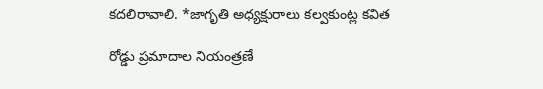కదలిరావాలి. *జాగృతి అధ్యక్షురాలు కల్వకుంట్ల కవిత

రోడ్డు ప్రమాదాల నియంత్రణే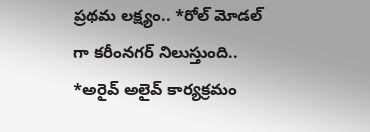ప్రథమ లక్ష్యం.. *రోల్ మోడల్ గా కరీంనగర్ నిలుస్తుంది.. *అరైవ్ అలైవ్ కార్యక్రమం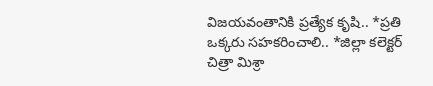విజయవంతానికి ప్రత్యేక కృషి.. *ప్రతి ఒక్కరు సహకరించాలి.. *జిల్లా కలెక్టర్ చిత్రా మిశ్రా